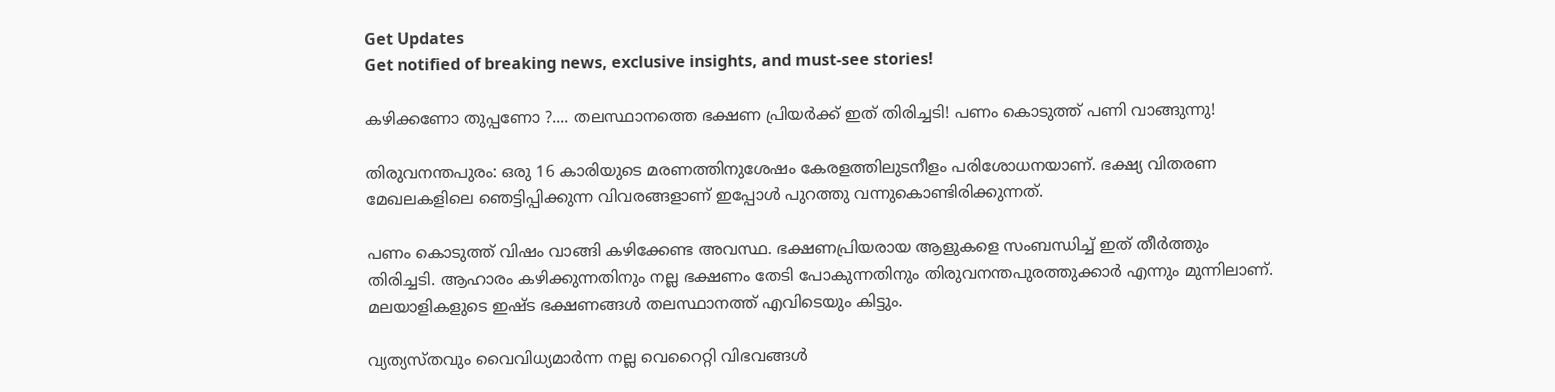Get Updates
Get notified of breaking news, exclusive insights, and must-see stories!

കഴിക്കണോ തുപ്പണോ ?.... തലസ്ഥാനത്തെ ഭക്ഷണ പ്രിയർക്ക് ഇത് തിരിച്ചടി! പണം കൊടുത്ത് പണി വാങ്ങുന്നു!

തിരുവനന്തപുരം: ഒരു 16 കാരിയുടെ മരണത്തിനുശേഷം കേരളത്തിലുടനീളം പരിശോധനയാണ്. ഭക്ഷ്യ വിതരണ മേഖലകളിലെ ഞെട്ടിപ്പിക്കുന്ന വിവരങ്ങളാണ് ഇപ്പോൾ പുറത്തു വന്നുകൊണ്ടിരിക്കുന്നത്.

പണം കൊടുത്ത് വിഷം വാങ്ങി കഴിക്കേണ്ട അവസ്ഥ. ഭക്ഷണപ്രിയരായ ആളുകളെ സംബന്ധിച്ച് ഇത് തീർത്തും തിരിച്ചടി. ആഹാരം കഴിക്കുന്നതിനും നല്ല ഭക്ഷണം തേടി പോകുന്നതിനും തിരുവനന്തപുരത്തുക്കാർ എന്നും മുന്നിലാണ്. മലയാളികളുടെ ഇഷ്ട ഭക്ഷണങ്ങൾ തലസ്ഥാനത്ത് എവിടെയും കിട്ടും.

വ്യത്യസ്തവും വൈവിധ്യമാർന്ന നല്ല വെറൈറ്റി വിഭവങ്ങൾ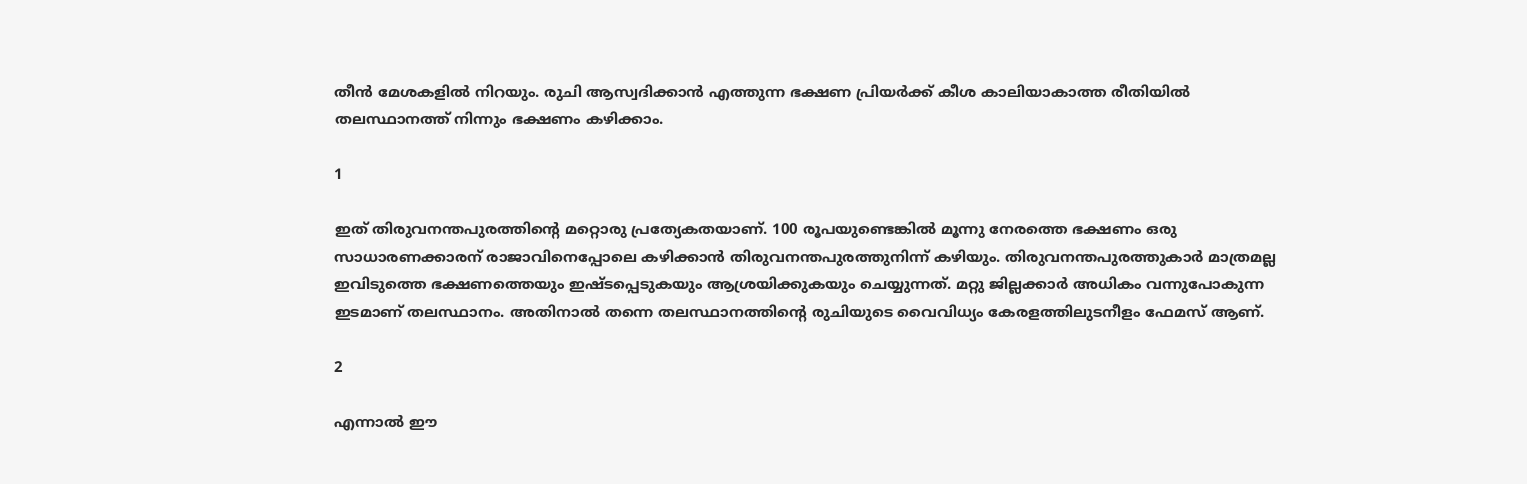തീൻ മേശകളിൽ നിറയും. രുചി ആസ്വദിക്കാൻ എത്തുന്ന ഭക്ഷണ പ്രിയർക്ക് കീശ കാലിയാകാത്ത രീതിയിൽ തലസ്ഥാനത്ത് നിന്നും ഭക്ഷണം കഴിക്കാം.

1

ഇത് തിരുവനന്തപുരത്തിന്റെ മറ്റൊരു പ്രത്യേകതയാണ്. 100 രൂപയുണ്ടെങ്കിൽ മൂന്നു നേരത്തെ ഭക്ഷണം ഒരു സാധാരണക്കാരന് രാജാവിനെപ്പോലെ കഴിക്കാൻ തിരുവനന്തപുരത്തുനിന്ന് കഴിയും. തിരുവനന്തപുരത്തുകാർ മാത്രമല്ല ഇവിടുത്തെ ഭക്ഷണത്തെയും ഇഷ്ടപ്പെടുകയും ആശ്രയിക്കുകയും ചെയ്യുന്നത്. മറ്റു ജില്ലക്കാർ അധികം വന്നുപോകുന്ന ഇടമാണ് തലസ്ഥാനം. അതിനാൽ തന്നെ തലസ്ഥാനത്തിന്റെ രുചിയുടെ വൈവിധ്യം കേരളത്തിലുടനീളം ഫേമസ് ആണ്.

2

എന്നാൽ ഈ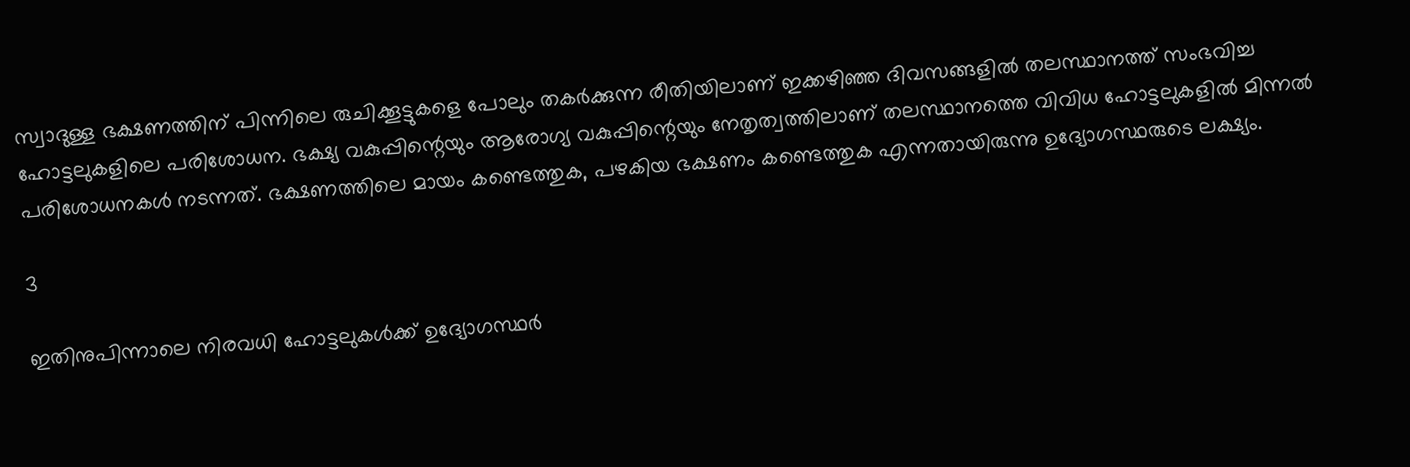സ്വാദുള്ള ഭക്ഷണത്തിന് പിന്നിലെ രുചിക്കൂട്ടുകളെ പോലും തകർക്കുന്ന രീതിയിലാണ് ഇക്കഴിഞ്ഞ ദിവസങ്ങളിൽ തലസ്ഥാനത്ത് സംഭവിച്ച ഹോട്ടലുകളിലെ പരിശോധന. ഭക്ഷ്യ വകുപ്പിന്റെയും ആരോഗ്യ വകുപ്പിന്റെയും നേതൃത്വത്തിലാണ് തലസ്ഥാനത്തെ വിവിധ ഹോട്ടലുകളിൽ മിന്നൽ പരിശോധനകൾ നടന്നത്. ഭക്ഷണത്തിലെ മായം കണ്ടെത്തുക, പഴകിയ ഭക്ഷണം കണ്ടെത്തുക എന്നതായിരുന്നു ഉദ്യോഗസ്ഥരുടെ ലക്ഷ്യം.

3

ഇതിനുപിന്നാലെ നിരവധി ഹോട്ടലുകൾക്ക് ഉദ്യോഗസ്ഥർ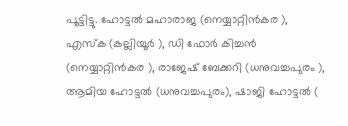പൂട്ടിട്ടു. ഹോട്ടൽ മഹാരാജ (നെയ്യാറ്റിൻകര ), എസ്ക (കല്ലിയൂർ ), ഡി ഫോർ കിച്ചൻ (നെയ്യാറ്റിൻകര ), രാജേഷ് ബേക്കറി (ധനുവച്ചപുരം ), ആമിയ ഹോട്ടൽ (ധനുവച്ചപുരം), ഷാജി ഹോട്ടൽ (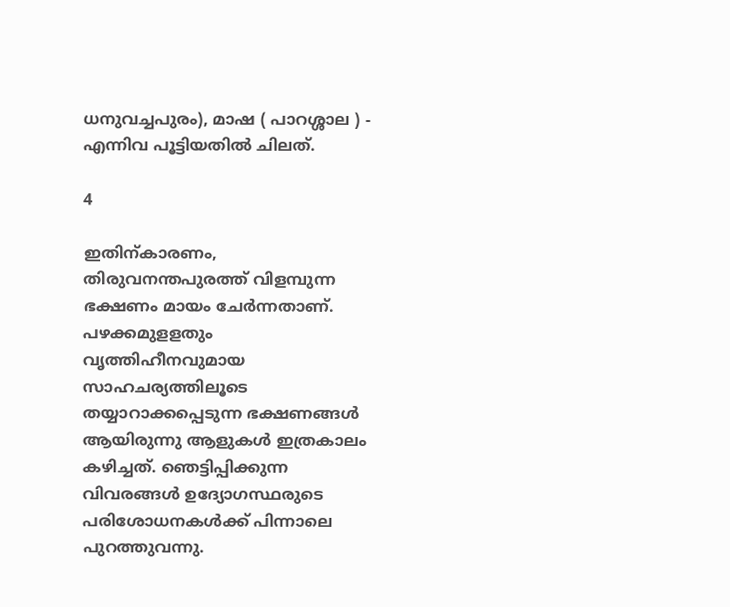ധനുവച്ചപുരം), മാഷ ( പാറശ്ശാല ) - എന്നിവ പൂട്ടിയതിൽ ചിലത്.

4

ഇതിന്കാരണം, തിരുവനന്തപുരത്ത് വിളമ്പുന്ന ഭക്ഷണം മായം ചേർന്നതാണ്. പഴക്കമുളളതും വൃത്തിഹീനവുമായ സാഹചര്യത്തിലൂടെ തയ്യാറാക്കപ്പെടുന്ന ഭക്ഷണങ്ങൾ ആയിരുന്നു ആളുകൾ ഇത്രകാലം കഴിച്ചത്. ഞെട്ടിപ്പിക്കുന്ന വിവരങ്ങൾ ഉദ്യോഗസ്ഥരുടെ പരിശോധനകൾക്ക് പിന്നാലെ പുറത്തുവന്നു.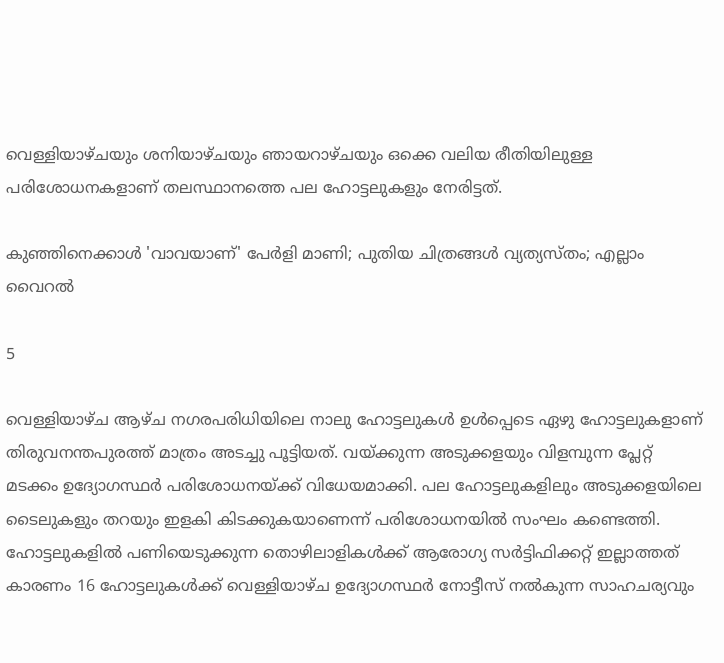വെള്ളിയാഴ്ചയും ശനിയാഴ്ചയും ഞായറാഴ്ചയും ഒക്കെ വലിയ രീതിയിലുള്ള പരിശോധനകളാണ് തലസ്ഥാനത്തെ പല ഹോട്ടലുകളും നേരിട്ടത്.

കുഞ്ഞിനെക്കാൾ 'വാവയാണ്' പേർളി മാണി; പുതിയ ചിത്രങ്ങൾ വ്യത്യസ്തം; എല്ലാം വൈറൽ

5

വെള്ളിയാഴ്ച ആഴ്ച നഗരപരിധിയിലെ നാലു ഹോട്ടലുകൾ ഉൾപ്പെടെ ഏഴു ഹോട്ടലുകളാണ് തിരുവനന്തപുരത്ത് മാത്രം അടച്ചു പൂട്ടിയത്. വയ്ക്കുന്ന അടുക്കളയും വിളമ്പുന്ന പ്ലേറ്റ് മടക്കം ഉദ്യോഗസ്ഥർ പരിശോധനയ്ക്ക് വിധേയമാക്കി. പല ഹോട്ടലുകളിലും അടുക്കളയിലെ ടൈലുകളും തറയും ഇളകി കിടക്കുകയാണെന്ന് പരിശോധനയിൽ സംഘം കണ്ടെത്തി. ഹോട്ടലുകളിൽ പണിയെടുക്കുന്ന തൊഴിലാളികൾക്ക് ആരോഗ്യ സർട്ടിഫിക്കറ്റ് ഇല്ലാത്തത് കാരണം 16 ഹോട്ടലുകൾക്ക് വെള്ളിയാഴ്ച ഉദ്യോഗസ്ഥർ നോട്ടീസ് നൽകുന്ന സാഹചര്യവും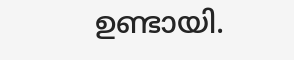ഉണ്ടായി.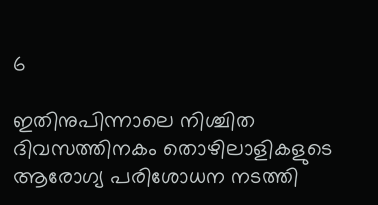6

ഇതിനുപിന്നാലെ നിശ്ചിത ദിവസത്തിനകം തൊഴിലാളികളുടെ ആരോഗ്യ പരിശോധന നടത്തി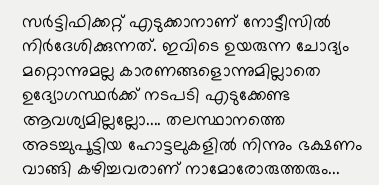സർട്ടിഫിക്കറ്റ് എടുക്കാനാണ് നോട്ടീസിൽ നിർദേശിക്കുന്നത്. ഇവിടെ ഉയരുന്ന ചോദ്യം മറ്റൊന്നുമല്ല കാരണങ്ങളൊന്നുമില്ലാതെ ഉദ്യോഗസ്ഥർക്ക് നടപടി എടുക്കേണ്ട ആവശ്യമില്ലല്ലോ.... തലസ്ഥാനത്തെ അടച്ചുപൂട്ടിയ ഹോട്ടലുകളിൽ നിന്നും ഭക്ഷണം വാങ്ങി കഴിച്ചവരാണ് നാമോരോരുത്തരും...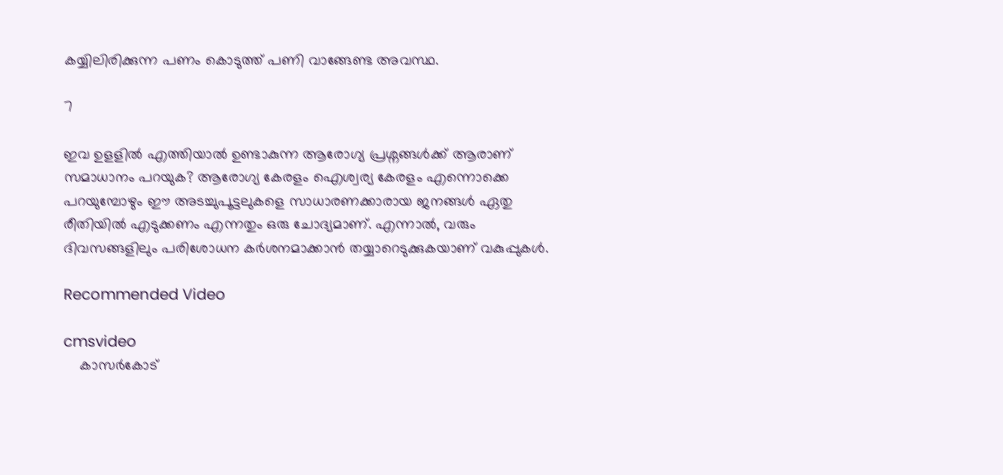കയ്യിലിരിക്കുന്ന പണം കൊടുത്ത് പണി വാങ്ങേണ്ട അവസ്ഥ.

7

ഇവ ഉളളിൽ എത്തിയാൽ ഉണ്ടാകുന്ന ആരോഗ്യ പ്രശ്നങ്ങൾക്ക് ആരാണ് സമാധാനം പറയുക? ആരോഗ്യ കേരളം ഐശ്വര്യ കേരളം എന്നൊക്കെ പറയുമ്പോഴും ഈ അടച്ചുപൂട്ടലുകളെ സാധാരണക്കാരായ ജനങ്ങൾ ഏതു രീതിയിൽ എടുക്കണം എന്നതും ഒരു ചോദ്യമാണ്. എന്നാൽ, വരും ദിവസങ്ങളിലും പരിശോധന കർശനമാക്കാൻ തയ്യാറെടുക്കുകയാണ് വകുപ്പുകൾ.

Recommended Video

cmsvideo
    കാസര്‍കോട്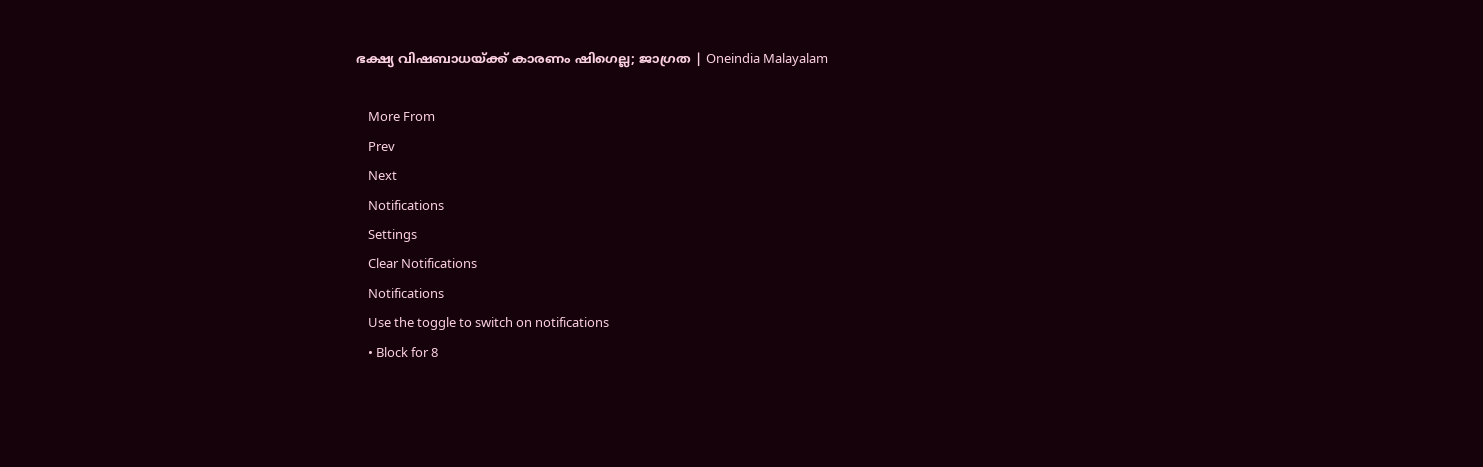ഭക്ഷ്യ വിഷബാധയ്ക്ക് കാരണം ഷിഗെല്ല; ജാഗ്രത | Oneindia Malayalam

    More From
    Prev
    Next
    Notifications
    Settings
    Clear Notifications
    Notifications
    Use the toggle to switch on notifications
    • Block for 8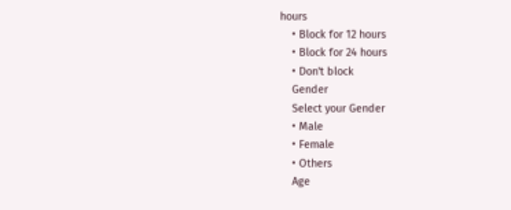hours
    • Block for 12 hours
    • Block for 24 hours
    • Don't block
    Gender
    Select your Gender
    • Male
    • Female
    • Others
    Age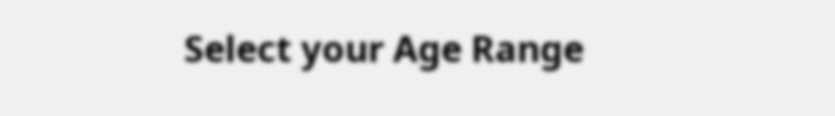Select your Age Range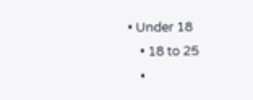• Under 18
    • 18 to 25
    •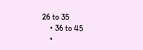26 to 35
    • 36 to 45
    •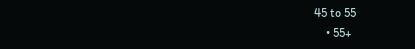45 to 55
    • 55+